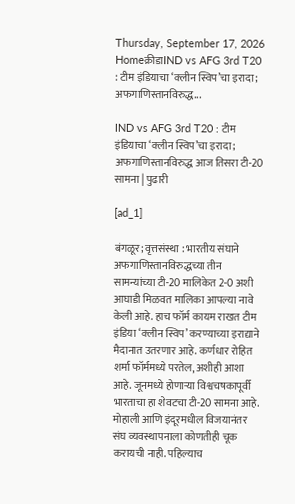Thursday, September 17, 2026
Homeक्रीडाIND vs AFG 3rd T20 : टीम इंडियाचा ‘क्लीन स्विप’चा इरादा; अफगाणिस्तानविरुद्ध...

IND vs AFG 3rd T20 : टीम इंडियाचा ‘क्लीन स्विप’चा इरादा; अफगाणिस्तानविरुद्ध आज तिसरा टी-20 सामना | पुढारी

[ad_1]

बंगळूर; वृत्तसंस्था : भारतीय संघाने अफगाणिस्तानविरुद्धच्या तीन सामन्यांच्या टी-20 मालिकेत 2-0 अशी आघाडी मिळवत मालिका आपल्या नावे केली आहे. हाच फॉर्म कायम राखत टीम इंडिया ‘क्लीन स्विप’ करण्याच्या इराद्याने मैदानात उतरणार आहे. कर्णधार रोहित शर्मा फॉर्ममध्ये परतेल, अशीही आशा आहे. जूनमध्ये होणार्‍या विश्वचषकापूर्वी भारताचा हा शेवटचा टी-20 सामना आहे. मोहाली आणि इंदूरमधील विजयानंतर संघ व्यवस्थापनाला कोणतीही चूक करायची नाही. पहिल्याच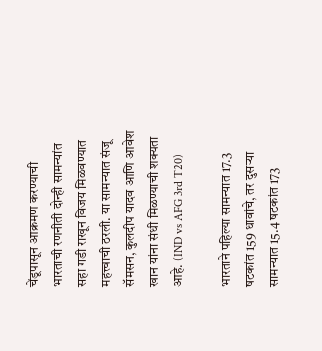चेंडूपासून आक्रमण करण्याची भारताची रणनीती दोन्ही सामन्यांत सहा गडी राखून विजय मिळवण्यात महत्त्वाची ठरली. या सामन्यात संजू सॅमसन, कुलदीप यादव आणि आवेश खान यांना संधी मिळण्याची शक्यता आहे. (IND vs AFG 3rd T20)

भारताने पहिल्या सामन्यात 17.3 षटकांत 159 धावांचे, तर दुसर्‍या सामन्यात 15.4 षटकांत 173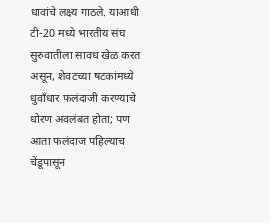धावांचे लक्ष्य गाठले. याआधी टी-20 मध्ये भारतीय संघ सुरुवातीला सावध खेळ करत असून, शेवटच्या षटकांमध्ये धुवाँधार फलंदाजी करण्याचे धोरण अवलंबत होता; पण आता फलंदाज पहिल्याच चेंडूपासून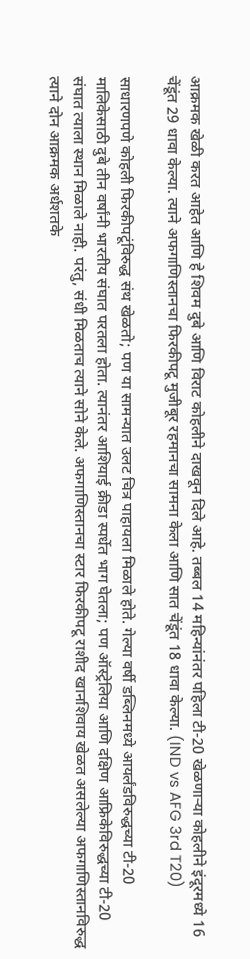आक्रमक खेळी करत आहेत आणि हे शिवम दुबे आणि विराट कोहलीने दाखवून दिले आहे. तब्बल 14 महिन्यांनंतर पहिला टी-20 खेळणार्‍या कोहलीने इंदूरमध्ये 16 चेंडूंत 29 धावा केल्या. त्याने अफगाणिस्तानचा फिरकीपटू मुजीबूर रहमानचा सामना केला आणि सात चेंडूंत 18 धावा केल्या. (IND vs AFG 3rd T20)

साधारणपणे कोहली फिरकीपटूंविरुद्ध संथ खेळतो; पण या सामन्यात उलट चित्र पाहायला मिळाले होते. गेल्या वर्षी डब्लिनमध्ये आयर्लंडविरुद्धच्या टी-20 मालिकेसाठी दुबे तीन वर्षांनी भारतीय संघात परतला होता. त्यानंतर आशियाई क्रीडा स्पर्धेत भाग घेतला; पण ऑस्ट्रेलिया आणि दक्षिण आफ्रिकेविरुद्धच्या टी-20 संघात त्याला स्थान मिळाले नाही. परंतु, संधी मिळताच त्याने सोने केले. अफगाणिस्तानचा स्टार फिरकीपटू राशीद खानशिवाय खेळत असलेल्या अफगाणिस्तानविरुद्ध त्याने दोन आक्रमक अर्धशतके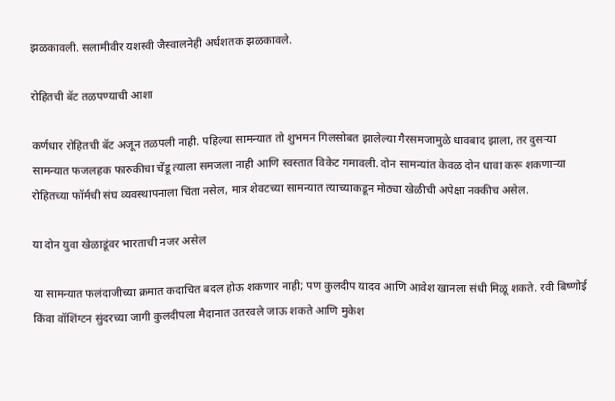झळकावली. सलामीवीर यशस्वी जैस्वालनेही अर्धशतक झळकावले.

रोहितची बॅट तळपण्याची आशा

कर्णधार रोहितची बॅट अजून तळपली नाही. पहिल्या सामन्यात तो शुभमन गिलसोबत झालेल्या गैरसमजामुळे धावबाद झाला, तर दुसर्‍या सामन्यात फजलहक फारुकीचा चेंडू त्याला समजला नाही आणि स्वस्तात विकेट गमावली. दोन सामन्यांत केवळ दोन धावा करू शकणार्‍या रोहितच्या फॉर्मची संघ व्यवस्थापनाला चिंता नसेल, मात्र शेवटच्या सामन्यात त्याच्याकडून मोठ्या खेळीची अपेक्षा नक्कीच असेल.

या दोन युवा खेळाडूंवर भारताची नजर असेल

या सामन्यात फलंदाजीच्या क्रमात कदाचित बदल होऊ शकणार नाही; पण कुलदीप यादव आणि आवेश खानला संधी मिळू शकते. रवी बिष्णोई किंवा वॉशिंग्टन सुंदरच्या जागी कुलदीपला मैदानात उतरवले जाऊ शकते आणि मुकेश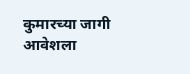कुमारच्या जागी आवेशला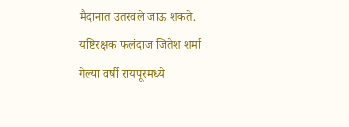मैदानात उतरवले जाऊ शकते. यष्टिरक्षक फलंदाज जितेश शर्मा गेल्या वर्षी रायपूरमध्ये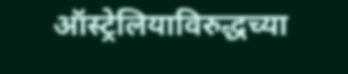ऑस्ट्रेलियाविरुद्धच्या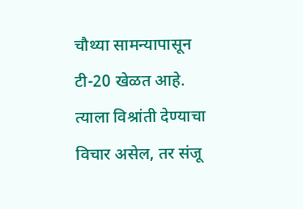चौथ्या सामन्यापासून टी-20 खेळत आहे. त्याला विश्रांती देण्याचा विचार असेल, तर संजू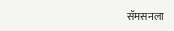सॅमसनला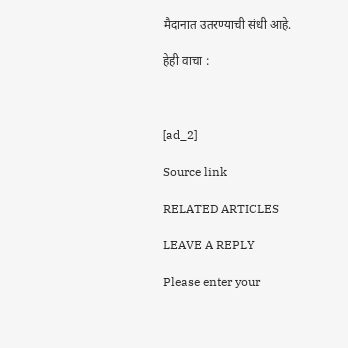मैदानात उतरण्याची संधी आहे.

हेही वाचा :



[ad_2]

Source link

RELATED ARTICLES

LEAVE A REPLY

Please enter your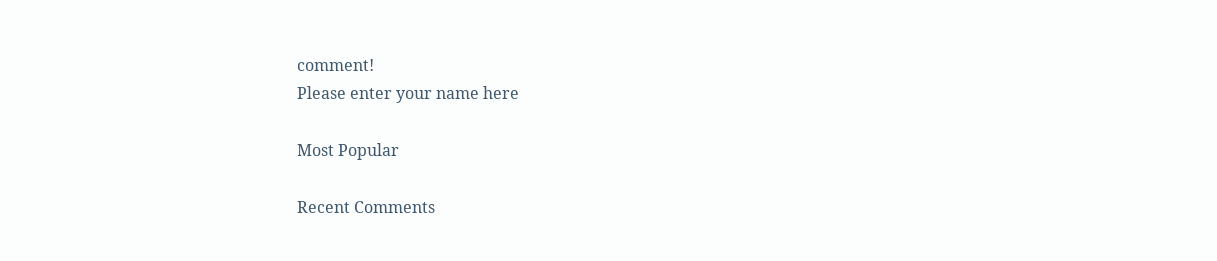comment!
Please enter your name here

Most Popular

Recent Comments